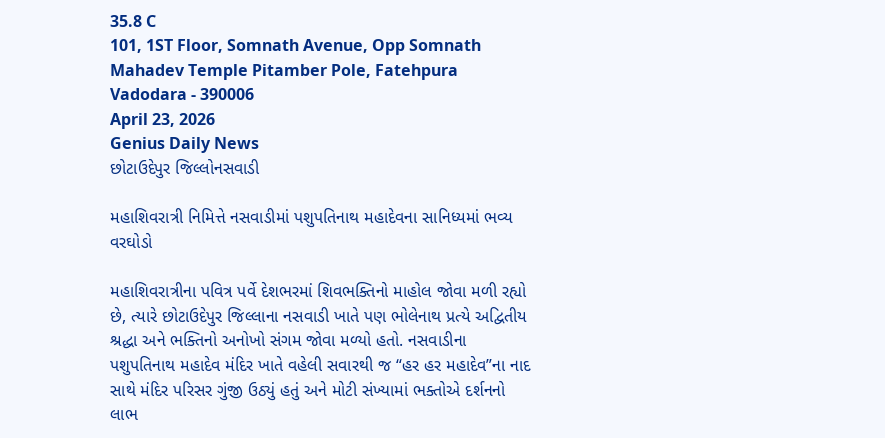35.8 C
101, 1ST Floor, Somnath Avenue, Opp Somnath Mahadev Temple Pitamber Pole, Fatehpura Vadodara - 390006
April 23, 2026
Genius Daily News
છોટાઉદેપુર જિલ્લોનસવાડી

મહાશિવરાત્રી નિમિત્તે નસવાડીમાં પશુપતિનાથ મહાદેવના સાનિધ્યમાં ભવ્ય વરઘોડો

મહાશિવરાત્રીના પવિત્ર પર્વે દેશભરમાં શિવભક્તિનો માહોલ જોવા મળી રહ્યો છે, ત્યારે છોટાઉદેપુર જિલ્લાના નસવાડી ખાતે પણ ભોલેનાથ પ્રત્યે અદ્વિતીય શ્રદ્ધા અને ભક્તિનો અનોખો સંગમ જોવા મળ્યો હતો. નસવાડીના પશુપતિનાથ મહાદેવ મંદિર ખાતે વહેલી સવારથી જ “હર હર મહાદેવ”ના નાદ સાથે મંદિર પરિસર ગુંજી ઉઠ્યું હતું અને મોટી સંખ્યામાં ભક્તોએ દર્શનનો લાભ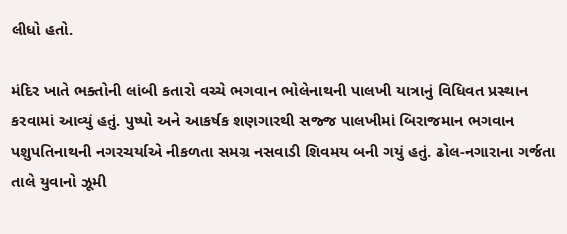લીધો હતો.

મંદિર ખાતે ભક્તોની લાંબી કતારો વચ્ચે ભગવાન ભોલેનાથની પાલખી યાત્રાનું વિધિવત પ્રસ્થાન કરવામાં આવ્યું હતું. પુષ્પો અને આકર્ષક શણગારથી સજ્જ પાલખીમાં બિરાજમાન ભગવાન પશુપતિનાથની નગરચર્યાએ નીકળતા સમગ્ર નસવાડી શિવમય બની ગયું હતું. ઢોલ-નગારાના ગર્જતા તાલે યુવાનો ઝૂમી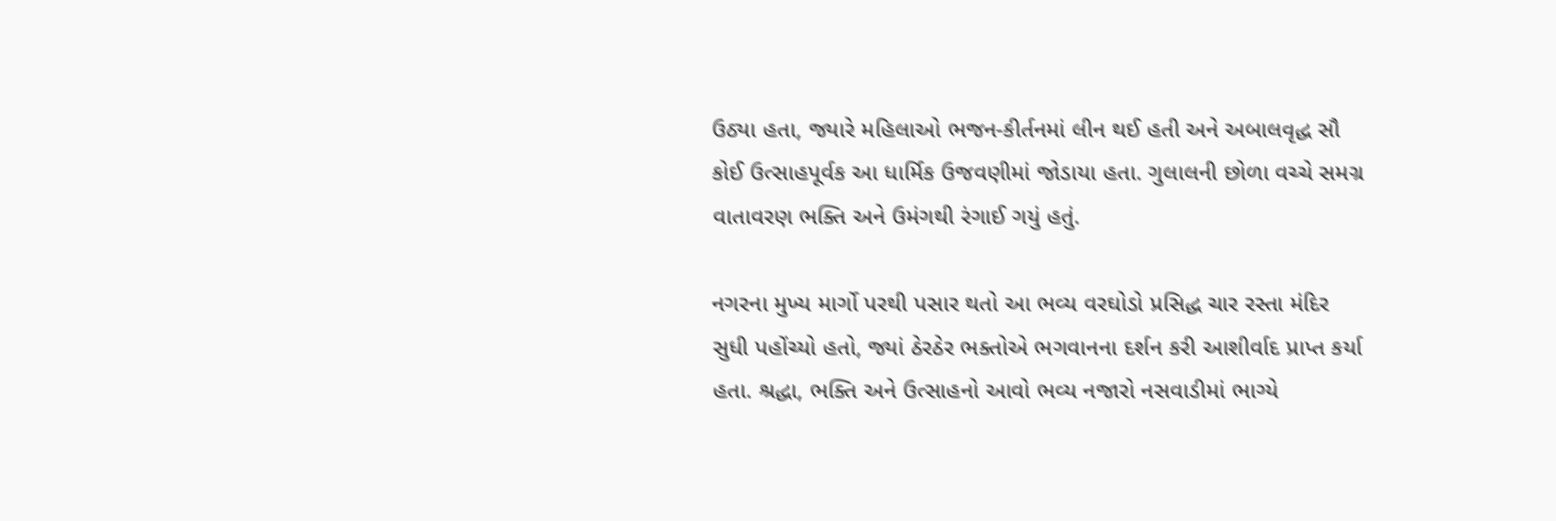ઉઠ્યા હતા, જ્યારે મહિલાઓ ભજન-કીર્તનમાં લીન થઈ હતી અને અબાલવૃદ્ધ સૌ કોઈ ઉત્સાહપૂર્વક આ ધાર્મિક ઉજવણીમાં જોડાયા હતા. ગુલાલની છોળા વચ્ચે સમગ્ર વાતાવરણ ભક્તિ અને ઉમંગથી રંગાઈ ગયું હતું.

નગરના મુખ્ય માર્ગો પરથી પસાર થતો આ ભવ્ય વરઘોડો પ્રસિદ્ધ ચાર રસ્તા મંદિર સુધી પહોંચ્યો હતો, જ્યાં ઠેરઠેર ભક્તોએ ભગવાનના દર્શન કરી આશીર્વાદ પ્રાપ્ત કર્યા હતા. શ્રદ્ધા, ભક્તિ અને ઉત્સાહનો આવો ભવ્ય નજારો નસવાડીમાં ભાગ્યે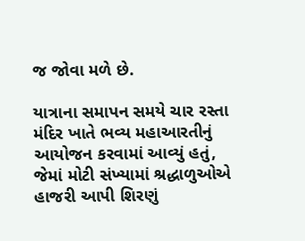જ જોવા મળે છે.

યાત્રાના સમાપન સમયે ચાર રસ્તા મંદિર ખાતે ભવ્ય મહાઆરતીનું આયોજન કરવામાં આવ્યું હતું, જેમાં મોટી સંખ્યામાં શ્રદ્ધાળુઓએ હાજરી આપી શિરણું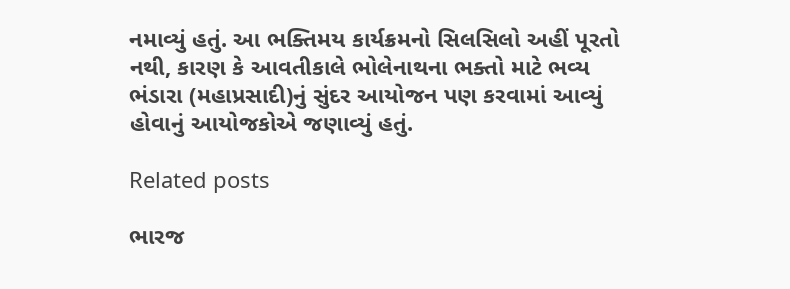નમાવ્યું હતું. આ ભક્તિમય કાર્યક્રમનો સિલસિલો અહીં પૂરતો નથી, કારણ કે આવતીકાલે ભોલેનાથના ભક્તો માટે ભવ્ય ભંડારા (મહાપ્રસાદી)નું સુંદર આયોજન પણ કરવામાં આવ્યું હોવાનું આયોજકોએ જણાવ્યું હતું.

Related posts

ભારજ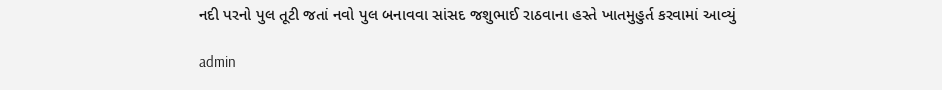નદી પરનો પુલ તૂટી જતાં નવો પુલ બનાવવા સાંસદ જશુભાઈ રાઠવાના હસ્તે ખાતમુહુર્ત કરવામાં આવ્યું

admin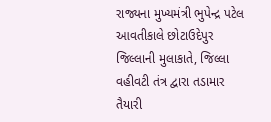રાજ્યના મુખ્યમંત્રી ભુપેન્દ્ર પટેલ આવતીકાલે છોટાઉદેપુર જિલ્લાની મુલાકાતે, જિલ્લા વહીવટી તંત્ર દ્વારા તડામાર તૈયારી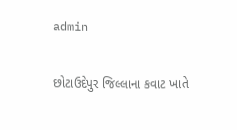admin

છોટાઉદેપુર જિલ્લાના કવાટ ખાતે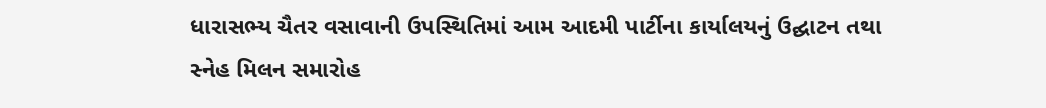ધારાસભ્ય ચૈતર વસાવાની ઉપસ્થિતિમાં આમ આદમી પાર્ટીના કાર્યાલયનું ઉદ્ઘાટન તથા સ્નેહ મિલન સમારોહ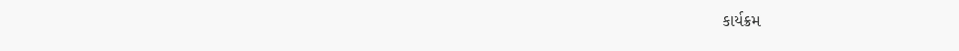કાર્યક્રમ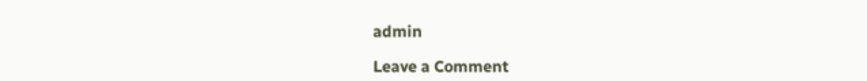admin

Leave a Comment